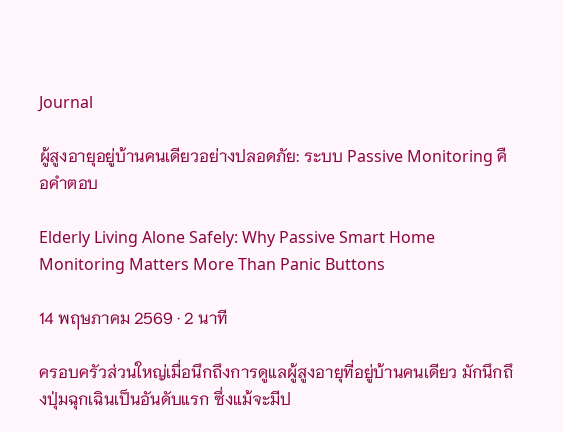Journal

ผู้สูงอายุอยู่บ้านคนเดียวอย่างปลอดภัย: ระบบ Passive Monitoring คือคำตอบ

Elderly Living Alone Safely: Why Passive Smart Home Monitoring Matters More Than Panic Buttons

14 พฤษภาคม 2569 · 2 นาที

ครอบครัวส่วนใหญ่เมื่อนึกถึงการดูแลผู้สูงอายุที่อยู่บ้านคนเดียว มักนึกถึงปุ่มฉุกเฉินเป็นอันดับแรก ซึ่งแม้จะมีป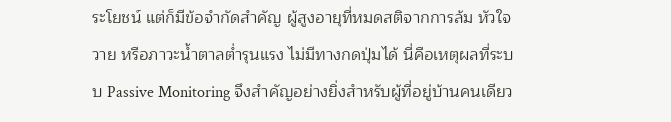ระโยชน์ แต่ก็มีข้อจำกัดสำคัญ ผู้สูงอายุที่หมดสติจากการล้ม หัวใจวาย หรือภาวะน้ำตาลต่ำรุนแรง ไม่มีทางกดปุ่มได้ นี่คือเหตุผลที่ระบบ Passive Monitoring จึงสำคัญอย่างยิ่งสำหรับผู้ที่อยู่บ้านคนเดียว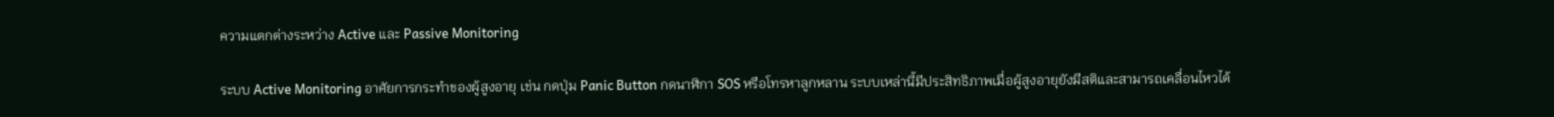ความแตกต่างระหว่าง Active และ Passive Monitoring

ระบบ Active Monitoring อาศัยการกระทำของผู้สูงอายุ เช่น กดปุ่ม Panic Button กดนาฬิกา SOS หรือโทรหาลูกหลาน ระบบเหล่านี้มีประสิทธิภาพเมื่อผู้สูงอายุยังมีสติและสามารถเคลื่อนไหวได้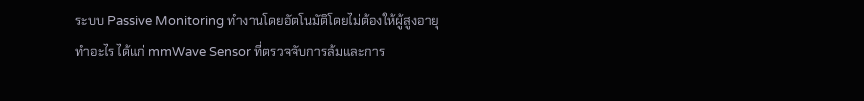ระบบ Passive Monitoring ทำงานโดยอัตโนมัติโดยไม่ต้องให้ผู้สูงอายุทำอะไร ได้แก่ mmWave Sensor ที่ตรวจจับการล้มและการ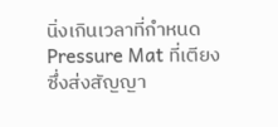นิ่งเกินเวลาที่กำหนด Pressure Mat ที่เตียงซึ่งส่งสัญญา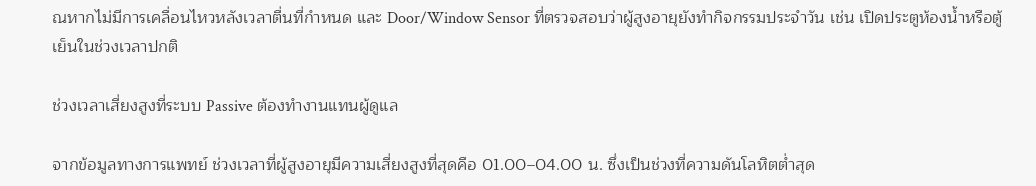ณหากไม่มีการเคลื่อนไหวหลังเวลาตื่นที่กำหนด และ Door/Window Sensor ที่ตรวจสอบว่าผู้สูงอายุยังทำกิจกรรมประจำวัน เช่น เปิดประตูห้องน้ำหรือตู้เย็นในช่วงเวลาปกติ

ช่วงเวลาเสี่ยงสูงที่ระบบ Passive ต้องทำงานแทนผู้ดูแล

จากข้อมูลทางการแพทย์ ช่วงเวลาที่ผู้สูงอายุมีความเสี่ยงสูงที่สุดคือ 01.00–04.00 น. ซึ่งเป็นช่วงที่ความดันโลหิตต่ำสุด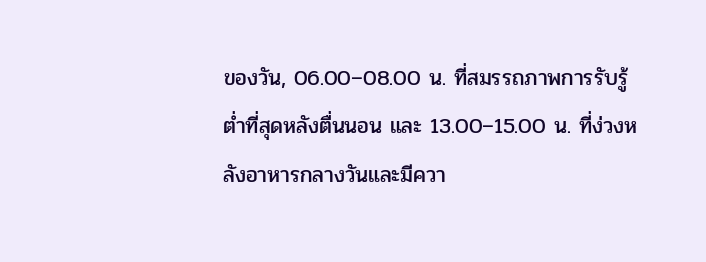ของวัน, 06.00–08.00 น. ที่สมรรถภาพการรับรู้ต่ำที่สุดหลังตื่นนอน และ 13.00–15.00 น. ที่ง่วงหลังอาหารกลางวันและมีควา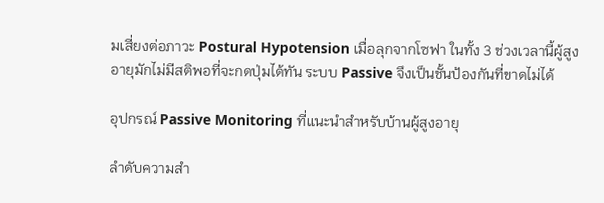มเสี่ยงต่อภาวะ Postural Hypotension เมื่อลุกจากโซฟา ในทั้ง 3 ช่วงเวลานี้ผู้สูงอายุมักไม่มีสติพอที่จะกดปุ่มได้ทัน ระบบ Passive จึงเป็นชั้นป้องกันที่ขาดไม่ได้

อุปกรณ์ Passive Monitoring ที่แนะนำสำหรับบ้านผู้สูงอายุ

ลำดับความสำ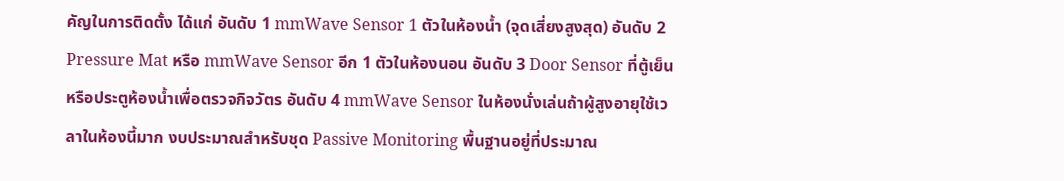คัญในการติดตั้ง ได้แก่ อันดับ 1 mmWave Sensor 1 ตัวในห้องน้ำ (จุดเสี่ยงสูงสุด) อันดับ 2 Pressure Mat หรือ mmWave Sensor อีก 1 ตัวในห้องนอน อันดับ 3 Door Sensor ที่ตู้เย็นหรือประตูห้องน้ำเพื่อตรวจกิจวัตร อันดับ 4 mmWave Sensor ในห้องนั่งเล่นถ้าผู้สูงอายุใช้เวลาในห้องนี้มาก งบประมาณสำหรับชุด Passive Monitoring พื้นฐานอยู่ที่ประมาณ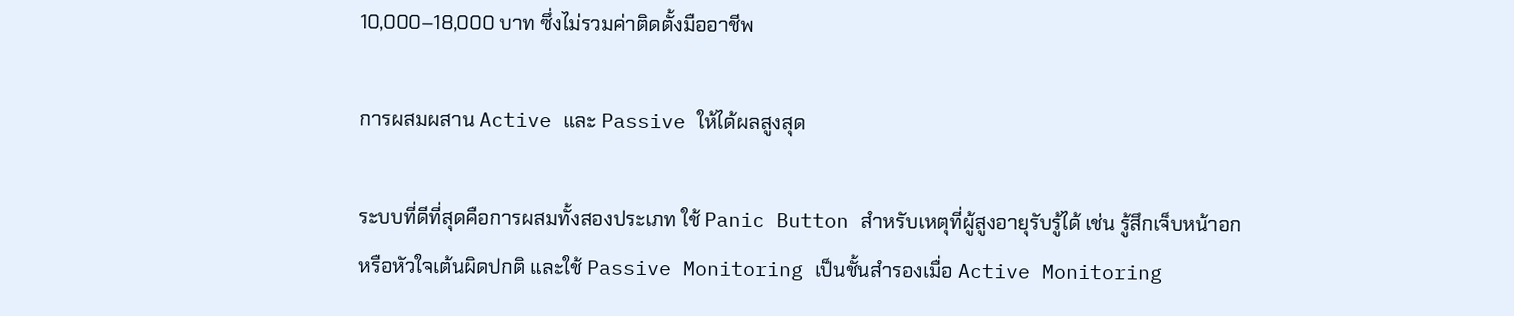10,000–18,000 บาท ซึ่งไม่รวมค่าติดตั้งมืออาชีพ

การผสมผสาน Active และ Passive ให้ได้ผลสูงสุด

ระบบที่ดีที่สุดคือการผสมทั้งสองประเภท ใช้ Panic Button สำหรับเหตุที่ผู้สูงอายุรับรู้ได้ เช่น รู้สึกเจ็บหน้าอกหรือหัวใจเต้นผิดปกติ และใช้ Passive Monitoring เป็นชั้นสำรองเมื่อ Active Monitoring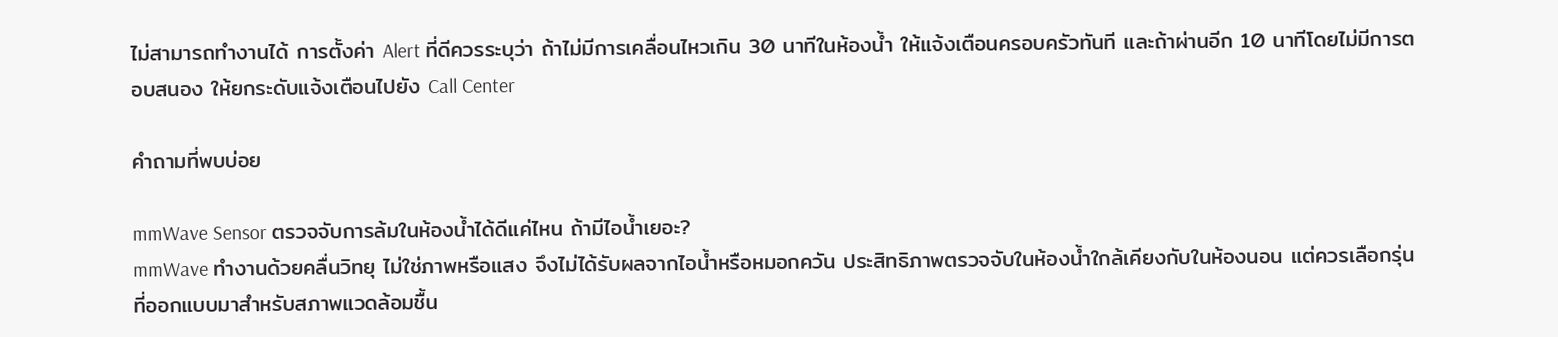ไม่สามารถทำงานได้ การตั้งค่า Alert ที่ดีควรระบุว่า ถ้าไม่มีการเคลื่อนไหวเกิน 30 นาทีในห้องน้ำ ให้แจ้งเตือนครอบครัวทันที และถ้าผ่านอีก 10 นาทีโดยไม่มีการตอบสนอง ให้ยกระดับแจ้งเตือนไปยัง Call Center

คำถามที่พบบ่อย

mmWave Sensor ตรวจจับการล้มในห้องน้ำได้ดีแค่ไหน ถ้ามีไอน้ำเยอะ?
mmWave ทำงานด้วยคลื่นวิทยุ ไม่ใช่ภาพหรือแสง จึงไม่ได้รับผลจากไอน้ำหรือหมอกควัน ประสิทธิภาพตรวจจับในห้องน้ำใกล้เคียงกับในห้องนอน แต่ควรเลือกรุ่นที่ออกแบบมาสำหรับสภาพแวดล้อมชื้น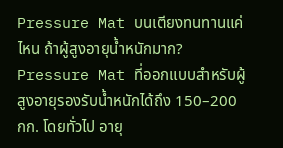Pressure Mat บนเตียงทนทานแค่ไหน ถ้าผู้สูงอายุน้ำหนักมาก?
Pressure Mat ที่ออกแบบสำหรับผู้สูงอายุรองรับน้ำหนักได้ถึง 150–200 กก. โดยทั่วไป อายุ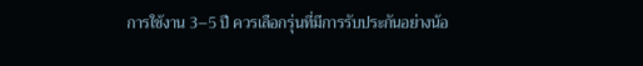การใช้งาน 3–5 ปี ควรเลือกรุ่นที่มีการรับประกันอย่างน้อ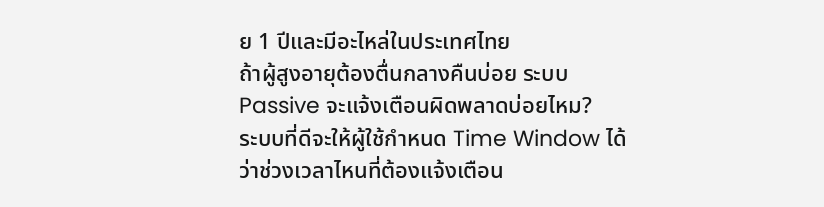ย 1 ปีและมีอะไหล่ในประเทศไทย
ถ้าผู้สูงอายุต้องตื่นกลางคืนบ่อย ระบบ Passive จะแจ้งเตือนผิดพลาดบ่อยไหม?
ระบบที่ดีจะให้ผู้ใช้กำหนด Time Window ได้ว่าช่วงเวลาไหนที่ต้องแจ้งเตือน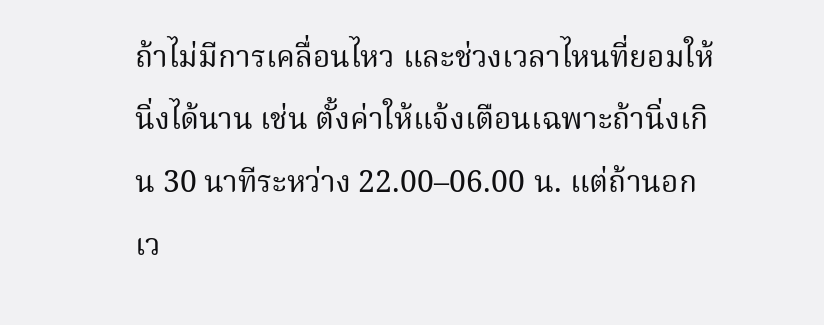ถ้าไม่มีการเคลื่อนไหว และช่วงเวลาไหนที่ยอมให้นิ่งได้นาน เช่น ตั้งค่าให้แจ้งเตือนเฉพาะถ้านิ่งเกิน 30 นาทีระหว่าง 22.00–06.00 น. แต่ถ้านอกเว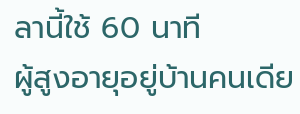ลานี้ใช้ 60 นาที
ผู้สูงอายุอยู่บ้านคนเดีย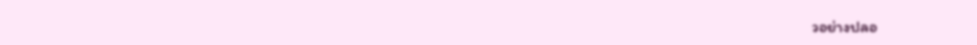วอย่างปลอ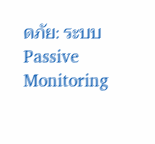ดภัย: ระบบ Passive Monitoring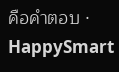คือคำตอบ · HappySmart